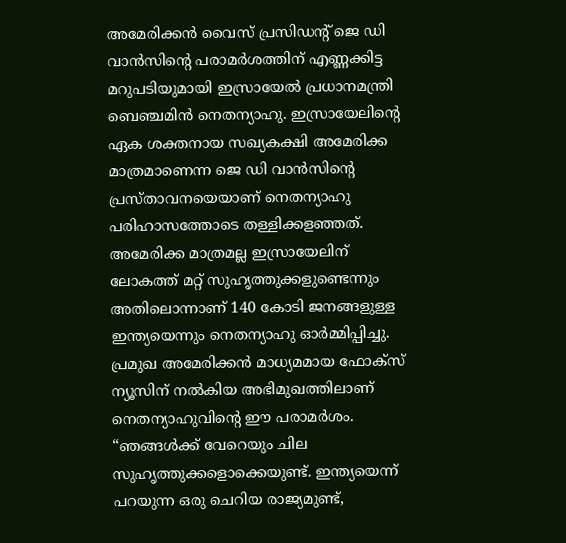അമേരിക്കൻ വൈസ് പ്രസിഡന്റ് ജെ ഡി വാൻസിന്റെ പരാമർശത്തിന് എണ്ണക്കിട്ട മറുപടിയുമായി ഇസ്രായേൽ പ്രധാനമന്ത്രി ബെഞ്ചമിൻ നെതന്യാഹു. ഇസ്രായേലിന്റെ ഏക ശക്തനായ സഖ്യകക്ഷി അമേരിക്ക മാത്രമാണെന്ന ജെ ഡി വാൻസിന്റെ പ്രസ്താവനയെയാണ് നെതന്യാഹു പരിഹാസത്തോടെ തള്ളിക്കളഞ്ഞത്. അമേരിക്ക മാത്രമല്ല ഇസ്രായേലിന് ലോകത്ത് മറ്റ് സുഹൃത്തുക്കളുണ്ടെന്നും അതിലൊന്നാണ് 140 കോടി ജനങ്ങളുള്ള ഇന്ത്യയെന്നും നെതന്യാഹു ഓർമ്മിപ്പിച്ചു. പ്രമുഖ അമേരിക്കൻ മാധ്യമമായ ഫോക്സ് ന്യൂസിന് നൽകിയ അഭിമുഖത്തിലാണ് നെതന്യാഹുവിന്റെ ഈ പരാമർശം.
“ഞങ്ങൾക്ക് വേറെയും ചില സുഹൃത്തുക്കളൊക്കെയുണ്ട്. ഇന്ത്യയെന്ന് പറയുന്ന ഒരു ചെറിയ രാജ്യമുണ്ട്,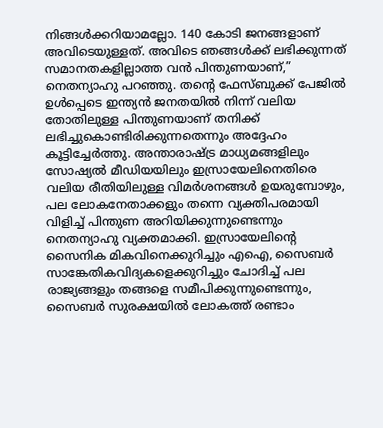നിങ്ങൾക്കറിയാമല്ലോ. 140 കോടി ജനങ്ങളാണ് അവിടെയുള്ളത്. അവിടെ ഞങ്ങൾക്ക് ലഭിക്കുന്നത് സമാനതകളില്ലാത്ത വൻ പിന്തുണയാണ്,” നെതന്യാഹു പറഞ്ഞു. തന്റെ ഫേസ്ബുക്ക് പേജിൽ ഉൾപ്പെടെ ഇന്ത്യൻ ജനതയിൽ നിന്ന് വലിയ തോതിലുള്ള പിന്തുണയാണ് തനിക്ക് ലഭിച്ചുകൊണ്ടിരിക്കുന്നതെന്നും അദ്ദേഹം കൂട്ടിച്ചേർത്തു. അന്താരാഷ്ട്ര മാധ്യമങ്ങളിലും സോഷ്യൽ മീഡിയയിലും ഇസ്രായേലിനെതിരെ വലിയ രീതിയിലുള്ള വിമർശനങ്ങൾ ഉയരുമ്പോഴും, പല ലോകനേതാക്കളും തന്നെ വ്യക്തിപരമായി വിളിച്ച് പിന്തുണ അറിയിക്കുന്നുണ്ടെന്നും നെതന്യാഹു വ്യക്തമാക്കി. ഇസ്രായേലിന്റെ സൈനിക മികവിനെക്കുറിച്ചും എഐ, സൈബർ സാങ്കേതികവിദ്യകളെക്കുറിച്ചും ചോദിച്ച് പല രാജ്യങ്ങളും തങ്ങളെ സമീപിക്കുന്നുണ്ടെന്നും, സൈബർ സുരക്ഷയിൽ ലോകത്ത് രണ്ടാം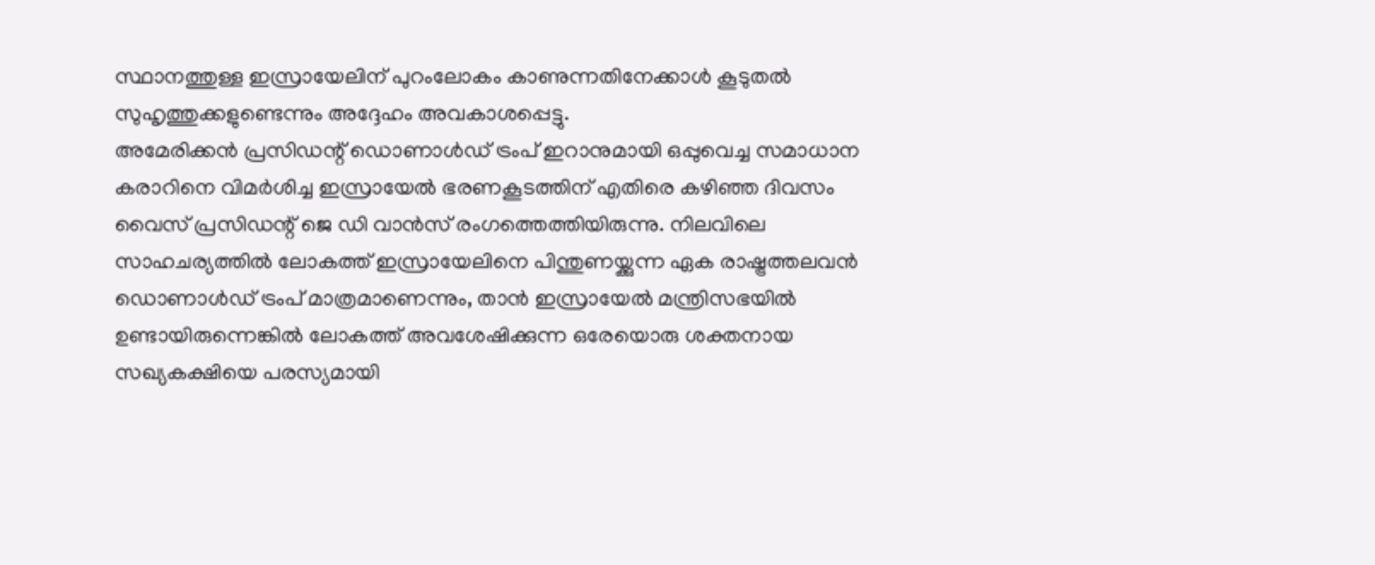സ്ഥാനത്തുള്ള ഇസ്രായേലിന് പുറംലോകം കാണുന്നതിനേക്കാൾ കൂടുതൽ സുഹൃത്തുക്കളുണ്ടെന്നും അദ്ദേഹം അവകാശപ്പെട്ടു.
അമേരിക്കൻ പ്രസിഡന്റ് ഡൊണാൾഡ് ട്രംപ് ഇറാനുമായി ഒപ്പുവെച്ച സമാധാന കരാറിനെ വിമർശിച്ച ഇസ്രായേൽ ഭരണകൂടത്തിന് എതിരെ കഴിഞ്ഞ ദിവസം വൈസ് പ്രസിഡന്റ് ജെ ഡി വാൻസ് രംഗത്തെത്തിയിരുന്നു. നിലവിലെ സാഹചര്യത്തിൽ ലോകത്ത് ഇസ്രായേലിനെ പിന്തുണയ്ക്കുന്ന ഏക രാഷ്ട്രത്തലവൻ ഡൊണാൾഡ് ട്രംപ് മാത്രമാണെന്നും, താൻ ഇസ്രായേൽ മന്ത്രിസഭയിൽ ഉണ്ടായിരുന്നെങ്കിൽ ലോകത്ത് അവശേഷിക്കുന്ന ഒരേയൊരു ശക്തനായ സഖ്യകക്ഷിയെ പരസ്യമായി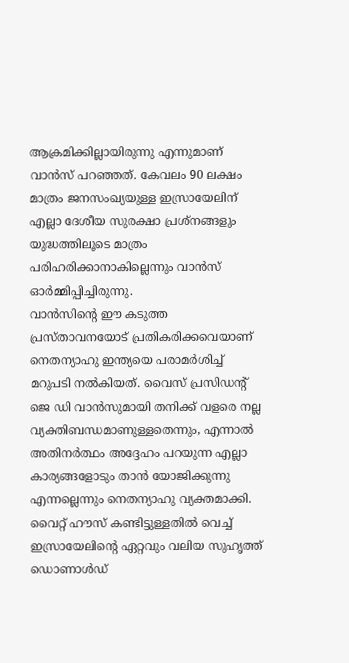ആക്രമിക്കില്ലായിരുന്നു എന്നുമാണ് വാൻസ് പറഞ്ഞത്. കേവലം 90 ലക്ഷം മാത്രം ജനസംഖ്യയുള്ള ഇസ്രായേലിന് എല്ലാ ദേശീയ സുരക്ഷാ പ്രശ്നങ്ങളും യുദ്ധത്തിലൂടെ മാത്രം പരിഹരിക്കാനാകില്ലെന്നും വാൻസ് ഓർമ്മിപ്പിച്ചിരുന്നു.
വാൻസിന്റെ ഈ കടുത്ത പ്രസ്താവനയോട് പ്രതികരിക്കവെയാണ് നെതന്യാഹു ഇന്ത്യയെ പരാമർശിച്ച് മറുപടി നൽകിയത്. വൈസ് പ്രസിഡന്റ് ജെ ഡി വാൻസുമായി തനിക്ക് വളരെ നല്ല വ്യക്തിബന്ധമാണുള്ളതെന്നും, എന്നാൽ അതിനർത്ഥം അദ്ദേഹം പറയുന്ന എല്ലാ കാര്യങ്ങളോടും താൻ യോജിക്കുന്നു എന്നല്ലെന്നും നെതന്യാഹു വ്യക്തമാക്കി. വൈറ്റ് ഹൗസ് കണ്ടിട്ടുള്ളതിൽ വെച്ച് ഇസ്രായേലിന്റെ ഏറ്റവും വലിയ സുഹൃത്ത് ഡൊണാൾഡ്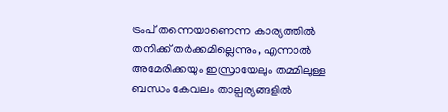ട്രംപ് തന്നെയാണെന്ന കാര്യത്തിൽ തനിക്ക് തർക്കമില്ലെന്നും, എന്നാൽ അമേരിക്കയും ഇസ്രായേലും തമ്മിലുള്ള ബന്ധം കേവലം താല്പര്യങ്ങളിൽ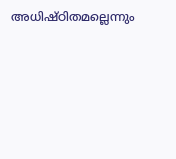അധിഷ്ഠിതമല്ലെന്നും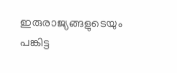ഇരുരാജ്യങ്ങളുടെയും പങ്കിട്ട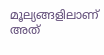മൂല്യങ്ങളിലാണ് അത്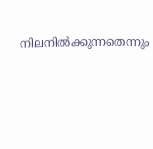നിലനിൽക്കുന്നതെന്നും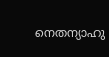നെതന്യാഹു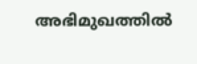അഭിമുഖത്തിൽ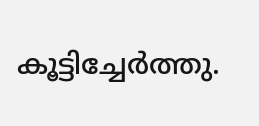കൂട്ടിച്ചേർത്തു.